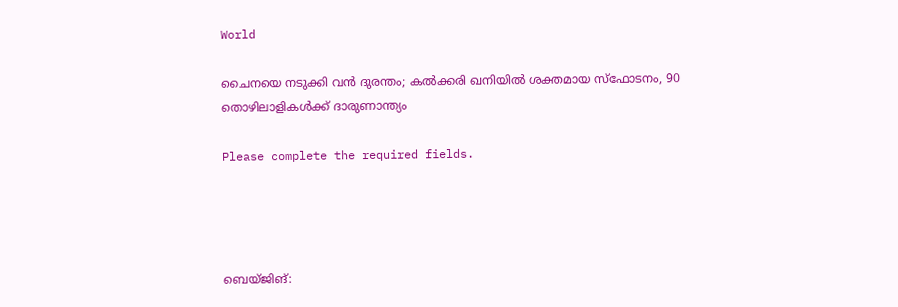World

ചൈനയെ നടുക്കി വൻ ദുരന്തം; കൽക്കരി ഖനിയിൽ ശക്തമായ സ്ഫോടനം, 90 തൊഴിലാളികൾക്ക് ദാരുണാന്ത്യം

Please complete the required fields.




ബെയ്ജിങ്: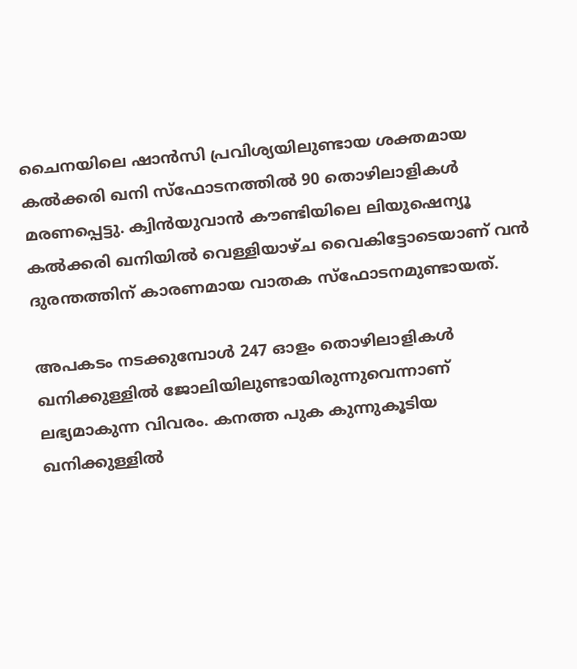ചൈനയിലെ ഷാൻസി പ്രവിശ്യയിലുണ്ടായ ശക്തമായ കൽക്കരി ഖനി സ്‌ഫോടനത്തിൽ 90 തൊഴിലാളികൾ മരണപ്പെട്ടു. ക്വിൻയുവാൻ കൗണ്ടിയിലെ ലിയുഷെന്യൂ കൽക്കരി ഖനിയിൽ വെള്ളിയാഴ്ച വൈകിട്ടോടെയാണ് വൻ ദുരന്തത്തിന് കാരണമായ വാതക സ്‌ഫോടനമുണ്ടായത്.

അപകടം നടക്കുമ്പോൾ 247 ഓളം തൊഴിലാളികൾ ഖനിക്കുള്ളിൽ ജോലിയിലുണ്ടായിരുന്നുവെന്നാണ് ലഭ്യമാകുന്ന വിവരം. കനത്ത പുക കുന്നുകൂടിയ ഖനിക്കുള്ളിൽ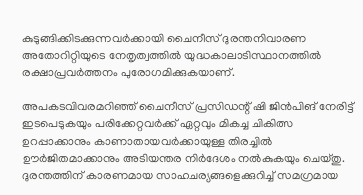കുടുങ്ങിക്കിടക്കുന്നവർക്കായി ചൈനീസ് ദുരന്തനിവാരണ അതോറിറ്റിയുടെ നേതൃത്വത്തിൽ യുദ്ധകാലാടിസ്ഥാനത്തിൽ രക്ഷാപ്രവർത്തനം പുരോഗമിക്കുകയാണ്.

അപകടവിവരമറിഞ്ഞ് ചൈനീസ് പ്രസിഡന്റ് ഷി ജിൻപിങ് നേരിട്ട് ഇടപെടുകയും പരിക്കേറ്റവർക്ക് ഏറ്റവും മികച്ച ചികിത്സ ഉറപ്പാക്കാനും കാണാതായവർക്കായുള്ള തിരച്ചിൽ ഊർജിതമാക്കാനും അടിയന്തര നിർദേശം നൽകുകയും ചെയ്തു.
ദുരന്തത്തിന് കാരണമായ സാഹചര്യങ്ങളെക്കുറിച്ച് സമഗ്രമായ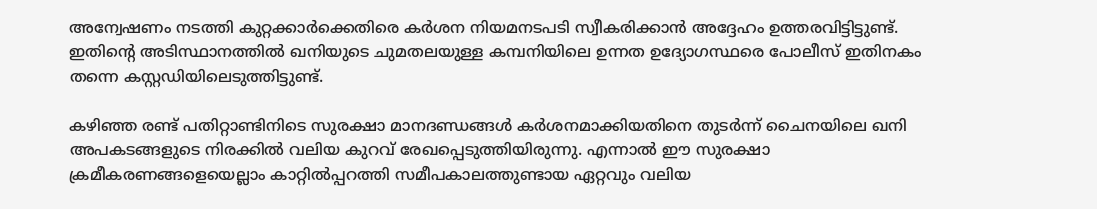അന്വേഷണം നടത്തി കുറ്റക്കാർക്കെതിരെ കർശന നിയമനടപടി സ്വീകരിക്കാൻ അദ്ദേഹം ഉത്തരവിട്ടിട്ടുണ്ട്. ഇതിന്റെ അടിസ്ഥാനത്തിൽ ഖനിയുടെ ചുമതലയുള്ള കമ്പനിയിലെ ഉന്നത ഉദ്യോഗസ്ഥരെ പോലീസ് ഇതിനകം തന്നെ കസ്റ്റഡിയിലെടുത്തിട്ടുണ്ട്.

കഴിഞ്ഞ രണ്ട് പതിറ്റാണ്ടിനിടെ സുരക്ഷാ മാനദണ്ഡങ്ങൾ കർശനമാക്കിയതിനെ തുടർന്ന് ചൈനയിലെ ഖനി അപകടങ്ങളുടെ നിരക്കിൽ വലിയ കുറവ് രേഖപ്പെടുത്തിയിരുന്നു. എന്നാൽ ഈ സുരക്ഷാ ക്രമീകരണങ്ങളെയെല്ലാം കാറ്റിൽപ്പറത്തി സമീപകാലത്തുണ്ടായ ഏറ്റവും വലിയ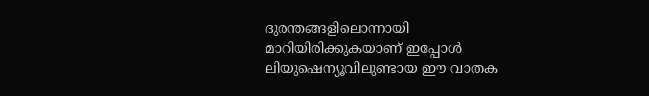ദുരന്തങ്ങളിലൊന്നായി മാറിയിരിക്കുകയാണ് ഇപ്പോൾ ലിയുഷെന്യൂവിലുണ്ടായ ഈ വാതക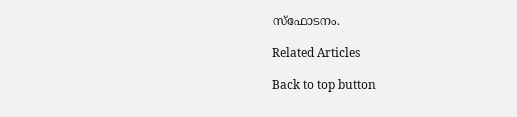സ്‌ഫോടനം.

Related Articles

Back to top button